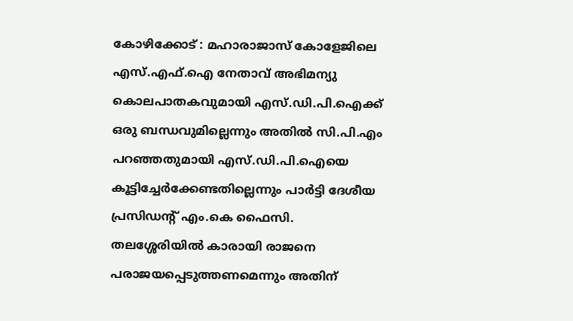കോഴിക്കോട് : മഹാരാജാസ് കോളേജിലെ എസ്.എഫ്.ഐ നേതാവ് അഭിമന്യു കൊലപാതകവുമായി എസ്.ഡി.പി.ഐക്ക് ഒരു ബന്ധവുമില്ലെന്നും അതിൽ സി.പി.എം പറഞ്ഞതുമായി എസ്.ഡി.പി.ഐയെ കൂട്ടിച്ചേർക്കേണ്ടതില്ലെന്നും പാർട്ടി ദേശീയ പ്രസിഡന്റ് എം.കെ ഫൈസി. തലശ്ശേരിയിൽ കാരായി രാജനെ പരാജയപ്പെടുത്തണമെന്നും അതിന്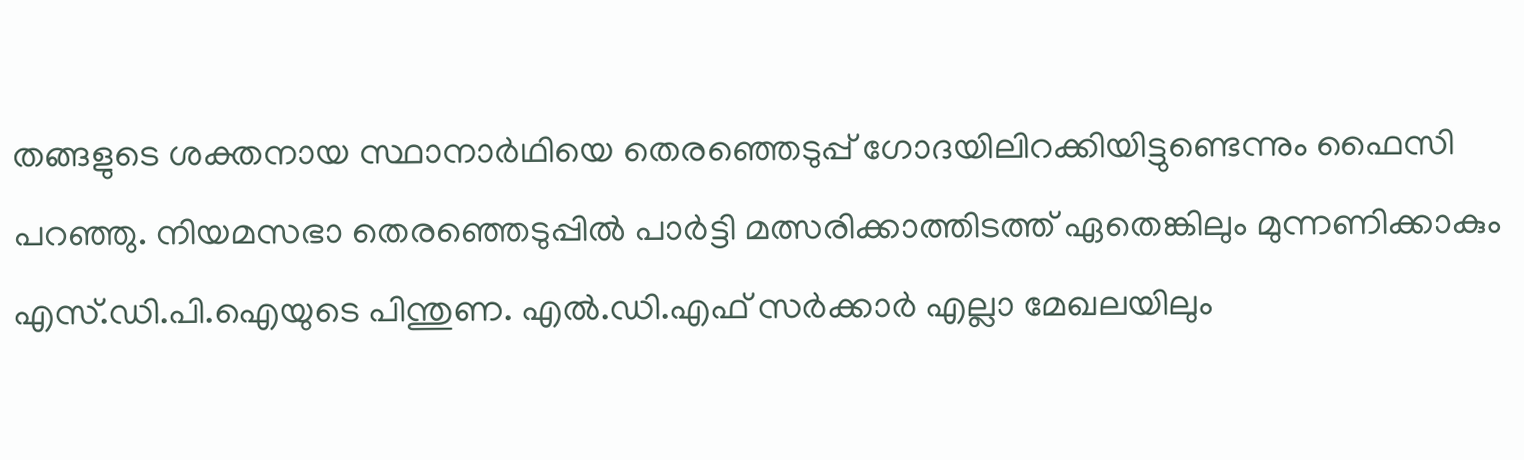തങ്ങളുടെ ശക്തനായ സ്ഥാനാർഥിയെ തെരഞ്ഞെടുപ്പ് ഗോദയിലിറക്കിയിട്ടുണ്ടെന്നും ഫൈസി പറഞ്ഞു. നിയമസഭാ തെരഞ്ഞെടുപ്പിൽ പാർട്ടി മത്സരിക്കാത്തിടത്ത് ഏതെങ്കിലും മുന്നണിക്കാകും എസ്.ഡി.പി.ഐയുടെ പിന്തുണ. എൽ.ഡി.എഫ് സർക്കാർ എല്ലാ മേഖലയിലും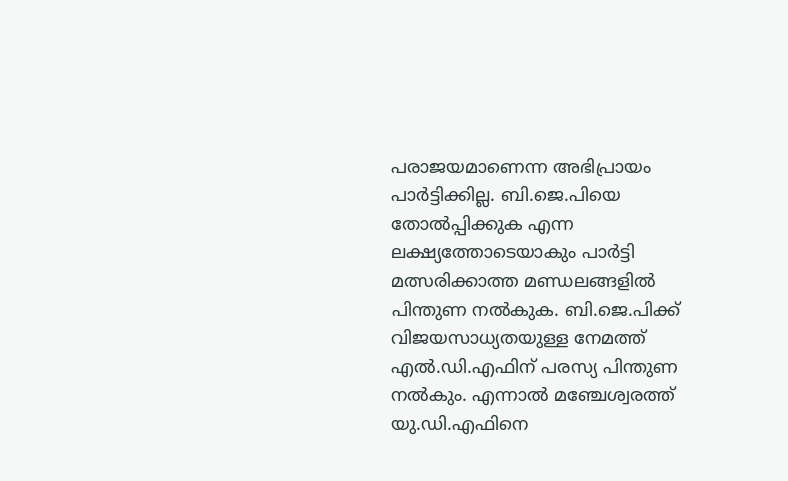പരാജയമാണെന്ന അഭിപ്രായം പാർട്ടിക്കില്ല. ബി.ജെ.പിയെ തോൽപ്പിക്കുക എന്ന ലക്ഷ്യത്തോടെയാകും പാർട്ടി മത്സരിക്കാത്ത മണ്ഡലങ്ങളിൽ പിന്തുണ നൽകുക. ബി.ജെ.പിക്ക് വിജയസാധ്യതയുള്ള നേമത്ത് എൽ.ഡി.എഫിന് പരസ്യ പിന്തുണ നൽകും. എന്നാൽ മഞ്ചേശ്വരത്ത് യു.ഡി.എഫിനെ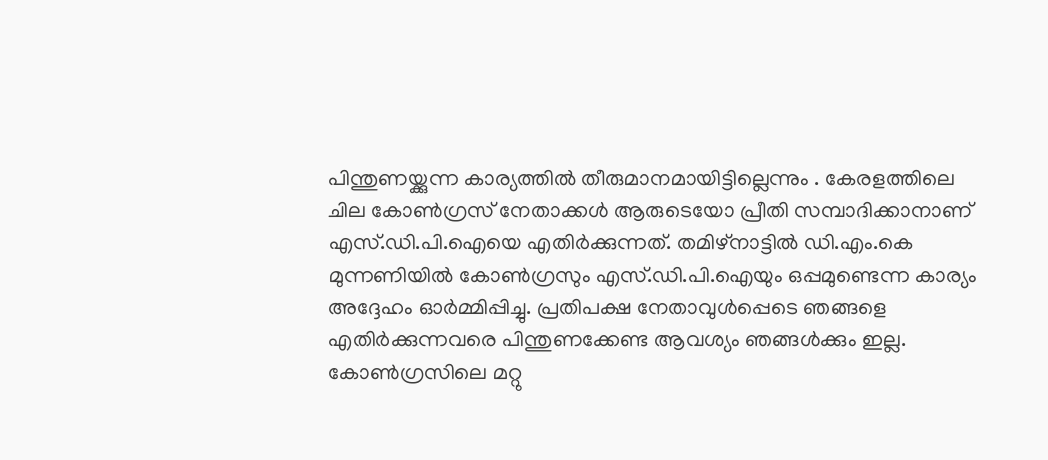പിന്തുണയ്ക്കുന്ന കാര്യത്തിൽ തീരുമാനമായിട്ടില്ലെന്നും . കേരളത്തിലെ ചില കോൺഗ്രസ് നേതാക്കൾ ആരുടെയോ പ്രീതി സമ്പാദിക്കാനാണ് എസ്.ഡി.പി.ഐയെ എതിർക്കുന്നത്. തമിഴ്നാട്ടിൽ ഡി.എം.കെ മുന്നണിയിൽ കോൺഗ്രസും എസ്.ഡി.പി.ഐയും ഒപ്പമുണ്ടെന്ന കാര്യം അദ്ദേഹം ഓർമ്മിപ്പിച്ചു. പ്രതിപക്ഷ നേതാവുൾപ്പെടെ ഞങ്ങളെ എതിർക്കുന്നവരെ പിന്തുണക്കേണ്ട ആവശ്യം ഞങ്ങൾക്കും ഇല്ല. കോൺഗ്രസിലെ മറ്റു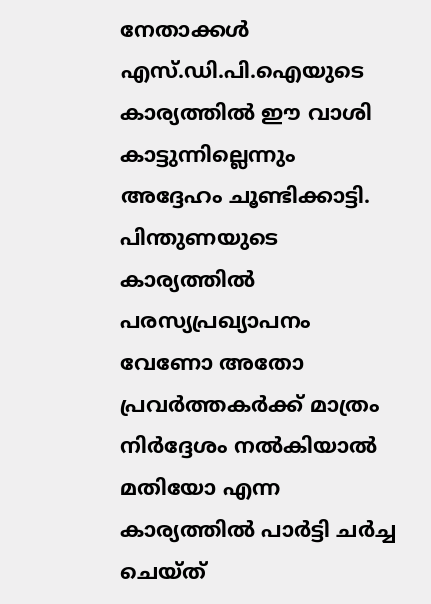നേതാക്കൾ എസ്.ഡി.പി.ഐയുടെ കാര്യത്തിൽ ഈ വാശി കാട്ടുന്നില്ലെന്നും അദ്ദേഹം ചൂണ്ടിക്കാട്ടി. പിന്തുണയുടെ കാര്യത്തിൽ പരസ്യപ്രഖ്യാപനം വേണോ അതോ പ്രവർത്തകർക്ക് മാത്രം നിർദ്ദേശം നൽകിയാൽ മതിയോ എന്ന കാര്യത്തിൽ പാർട്ടി ചർച്ച ചെയ്ത്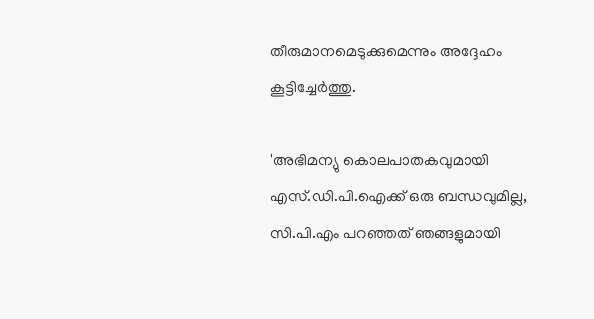തീരുമാനമെടുക്കുമെന്നും അദ്ദേഹം കൂട്ടിച്ചേർത്തു.

'അഭിമന്യു കൊലപാതകവുമായി എസ്.ഡി.പി.ഐക്ക് ഒരു ബന്ധവുമില്ല, സി.പി.എം പറഞ്ഞത് ഞങ്ങളുമായി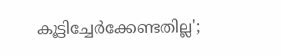കൂട്ടിച്ചേർക്കേണ്ടതില്ല';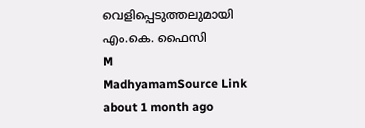വെളിപ്പെടുത്തലുമായി എം.കെ. ഫൈസി
M
MadhyamamSource Link
about 1 month ago